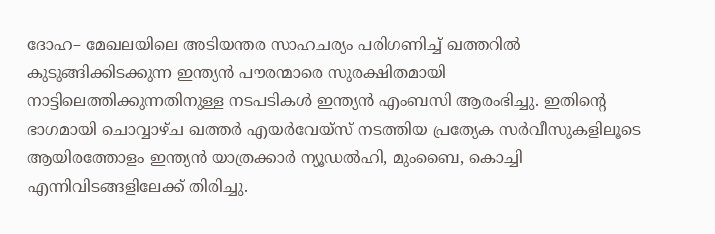ദോഹ– മേഖലയിലെ അടിയന്തര സാഹചര്യം പരിഗണിച്ച് ഖത്തറിൽ കുടുങ്ങിക്കിടക്കുന്ന ഇന്ത്യൻ പൗരന്മാരെ സുരക്ഷിതമായി നാട്ടിലെത്തിക്കുന്നതിനുള്ള നടപടികൾ ഇന്ത്യൻ എംബസി ആരംഭിച്ചു. ഇതിന്റെ ഭാഗമായി ചൊവ്വാഴ്ച ഖത്തർ എയർവേയ്സ് നടത്തിയ പ്രത്യേക സർവീസുകളിലൂടെ ആയിരത്തോളം ഇന്ത്യൻ യാത്രക്കാർ ന്യൂഡൽഹി, മുംബൈ, കൊച്ചി എന്നിവിടങ്ങളിലേക്ക് തിരിച്ചു.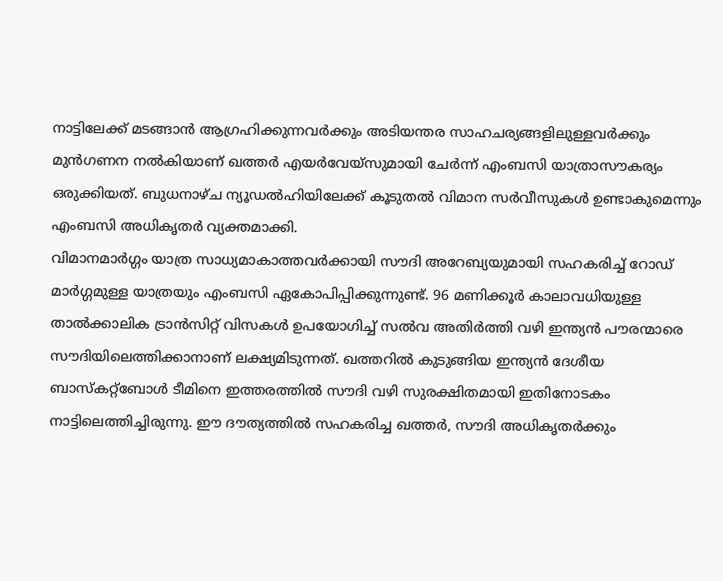നാട്ടിലേക്ക് മടങ്ങാൻ ആഗ്രഹിക്കുന്നവർക്കും അടിയന്തര സാഹചര്യങ്ങളിലുള്ളവർക്കും മുൻഗണന നൽകിയാണ് ഖത്തർ എയർവേയ്സുമായി ചേർന്ന് എംബസി യാത്രാസൗകര്യം ഒരുക്കിയത്. ബുധനാഴ്ച ന്യൂഡൽഹിയിലേക്ക് കൂടുതൽ വിമാന സർവീസുകൾ ഉണ്ടാകുമെന്നും എംബസി അധികൃതർ വ്യക്തമാക്കി.
വിമാനമാർഗ്ഗം യാത്ര സാധ്യമാകാത്തവർക്കായി സൗദി അറേബ്യയുമായി സഹകരിച്ച് റോഡ് മാർഗ്ഗമുള്ള യാത്രയും എംബസി ഏകോപിപ്പിക്കുന്നുണ്ട്. 96 മണിക്കൂർ കാലാവധിയുള്ള താൽക്കാലിക ട്രാൻസിറ്റ് വിസകൾ ഉപയോഗിച്ച് സൽവ അതിർത്തി വഴി ഇന്ത്യൻ പൗരന്മാരെ സൗദിയിലെത്തിക്കാനാണ് ലക്ഷ്യമിടുന്നത്. ഖത്തറിൽ കുടുങ്ങിയ ഇന്ത്യൻ ദേശീയ ബാസ്കറ്റ്ബോൾ ടീമിനെ ഇത്തരത്തിൽ സൗദി വഴി സുരക്ഷിതമായി ഇതിനോടകം നാട്ടിലെത്തിച്ചിരുന്നു. ഈ ദൗത്യത്തിൽ സഹകരിച്ച ഖത്തർ, സൗദി അധികൃതർക്കും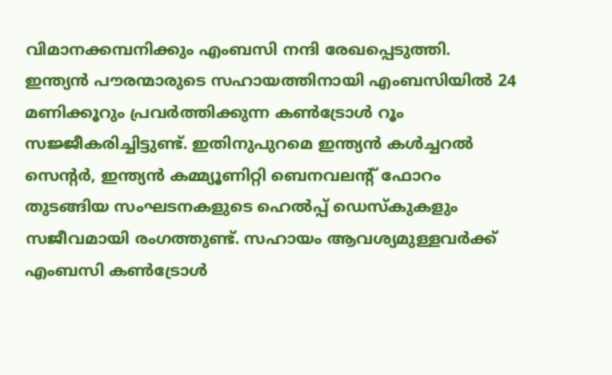വിമാനക്കമ്പനിക്കും എംബസി നന്ദി രേഖപ്പെടുത്തി.
ഇന്ത്യൻ പൗരന്മാരുടെ സഹായത്തിനായി എംബസിയിൽ 24 മണിക്കൂറും പ്രവർത്തിക്കുന്ന കൺട്രോൾ റൂം സജ്ജീകരിച്ചിട്ടുണ്ട്. ഇതിനുപുറമെ ഇന്ത്യൻ കൾച്ചറൽ സെൻ്റർ, ഇന്ത്യൻ കമ്മ്യൂണിറ്റി ബെനവലൻ്റ് ഫോറം തുടങ്ങിയ സംഘടനകളുടെ ഹെൽപ്പ് ഡെസ്കുകളും സജീവമായി രംഗത്തുണ്ട്. സഹായം ആവശ്യമുള്ളവർക്ക് എംബസി കൺട്രോൾ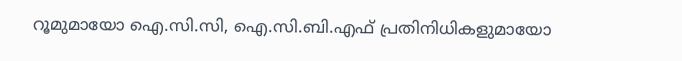റൂമുമായോ ഐ.സി.സി, ഐ.സി.ബി.എഫ് പ്രതിനിധികളുമായോ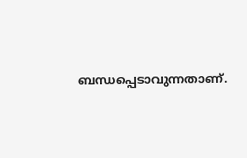ബന്ധപ്പെടാവുന്നതാണ്.